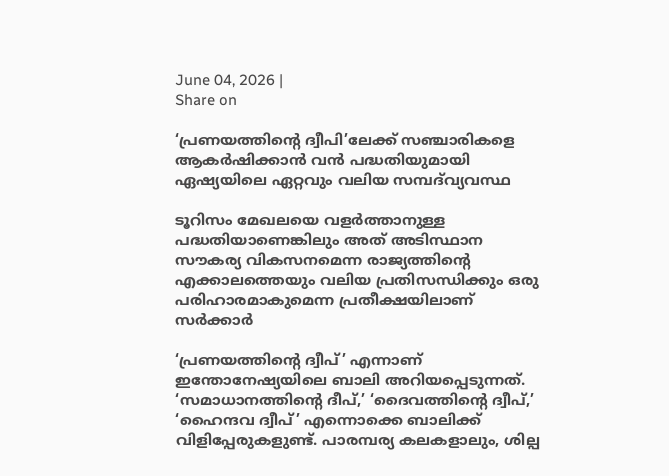June 04, 2026 |
Share on

‘പ്രണയത്തിന്റെ ദ്വീപി’ലേക്ക് സഞ്ചാരികളെ ആകർഷിക്കാൻ വൻ പദ്ധതിയുമായി ഏഷ്യയിലെ ഏറ്റവും വലിയ സമ്പദ്‌വ്യവസ്ഥ

ടൂറിസം മേഖലയെ വളർത്താനുള്ള പദ്ധതിയാണെങ്കിലും അത് അടിസ്ഥാന സൗകര്യ വികസനമെന്ന രാജ്യത്തിന്റെ എക്കാലത്തെയും വലിയ പ്രതിസന്ധിക്കും ഒരു പരിഹാരമാകുമെന്ന പ്രതീക്ഷയിലാണ് സർക്കാർ

‘പ്രണയത്തിന്റെ ദ്വീപ്’ എന്നാണ് ഇന്തോനേഷ്യയിലെ ബാലി അറിയപ്പെടുന്നത്. ‘സമാധാനത്തിന്റെ ദീപ്,’ ‘ദൈവത്തിന്റെ ദ്വീപ്,’ ‘ഹൈന്ദവ ദ്വീപ്’ എന്നൊക്കെ ബാലിക്ക് വിളിപ്പേരുകളുണ്ട്. പാരമ്പര്യ കലകളാലും, ശില്പ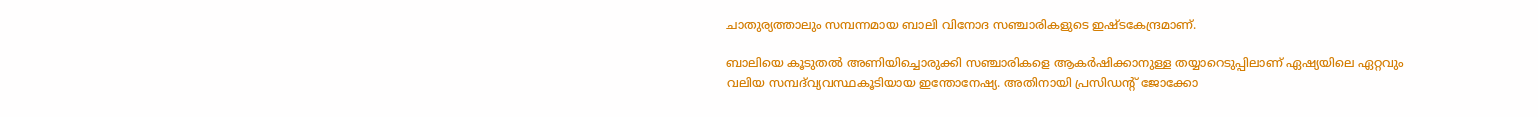ചാതുര്യത്താലും സമ്പന്നമായ ബാലി വിനോദ സഞ്ചാരികളുടെ ഇഷ്ടകേന്ദ്രമാണ്.

ബാലിയെ കൂടുതൽ അണിയിച്ചൊരുക്കി സഞ്ചാരികളെ ആകർഷിക്കാനുള്ള തയ്യാറെടുപ്പിലാണ് ഏഷ്യയിലെ ഏറ്റവും വലിയ സമ്പദ്‌വ്യവസ്ഥകൂടിയായ ഇന്തോനേഷ്യ. അതിനായി പ്രസിഡന്റ് ജോക്കോ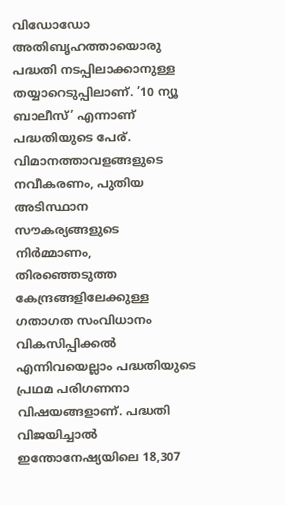വിഡോഡോ അതിബൃഹത്തായൊരു പദ്ധതി നടപ്പിലാക്കാനുള്ള തയ്യാറെടുപ്പിലാണ്. ’10 ന്യൂ ബാലീസ്’ എന്നാണ് പദ്ധതിയുടെ പേര്. വിമാനത്താവളങ്ങളുടെ നവീകരണം, പുതിയ അടിസ്ഥാന സൗകര്യങ്ങളുടെ നിർമ്മാണം, തിരഞ്ഞെടുത്ത കേന്ദ്രങ്ങളിലേക്കുള്ള ഗതാഗത സംവിധാനം വികസിപ്പിക്കൽ എന്നിവയെല്ലാം പദ്ധതിയുടെ പ്രഥമ പരിഗണനാ വിഷയങ്ങളാണ്. പദ്ധതി വിജയിച്ചാൽ ഇന്തോനേഷ്യയിലെ 18,307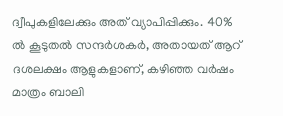ദ്വീപുകളിലേക്കും അത് വ്യാപിപ്പിക്കും. 40% ൽ കൂടുതൽ സന്ദർശകർ, അതായത് ആറ് ദശലക്ഷം ആളുകളാണ്, കഴിഞ്ഞ വർഷം മാത്രം ബാലി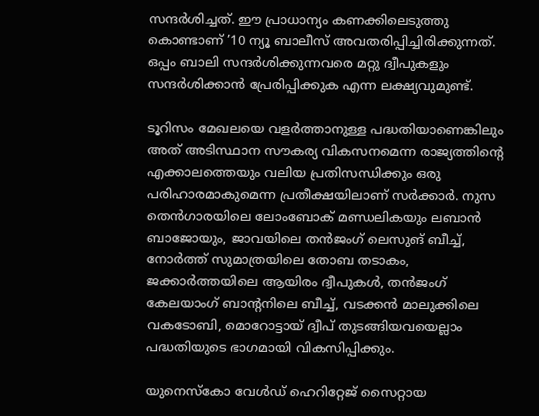സന്ദർശിച്ചത്. ഈ പ്രാധാന്യം കണക്കിലെടുത്തു കൊണ്ടാണ് ’10 ന്യൂ ബാലീസ് അവതരിപ്പിച്ചിരിക്കുന്നത്. ഒപ്പം ബാലി സന്ദർശിക്കുന്നവരെ മറ്റു ദ്വീപുകളും സന്ദർശിക്കാൻ പ്രേരിപ്പിക്കുക എന്ന ലക്ഷ്യവുമുണ്ട്.

ടൂറിസം മേഖലയെ വളർത്താനുള്ള പദ്ധതിയാണെങ്കിലും അത് അടിസ്ഥാന സൗകര്യ വികസനമെന്ന രാജ്യത്തിന്റെ എക്കാലത്തെയും വലിയ പ്രതിസന്ധിക്കും ഒരു പരിഹാരമാകുമെന്ന പ്രതീക്ഷയിലാണ് സർക്കാർ. നുസ തെൻഗാരയിലെ ലോംബോക് മണ്ഡലികയും ലബാൻ ബാജോയും, ജാവയിലെ തൻജംഗ് ലെസുങ് ബീച്ച്, നോർത്ത് സുമാത്രയിലെ തോബ തടാകം, ജക്കാർത്തയിലെ ആയിരം ദ്വീപുകൾ, തൻജംഗ് കേലയാംഗ് ബാന്റനിലെ ബീച്ച്, വടക്കൻ മാലുക്കിലെ വകടോബി, മൊറോട്ടായ് ദ്വീപ് തുടങ്ങിയവയെല്ലാം പദ്ധതിയുടെ ഭാഗമായി വികസിപ്പിക്കും.

യുനെസ്കോ വേൾഡ് ഹെറിറ്റേജ് സൈറ്റായ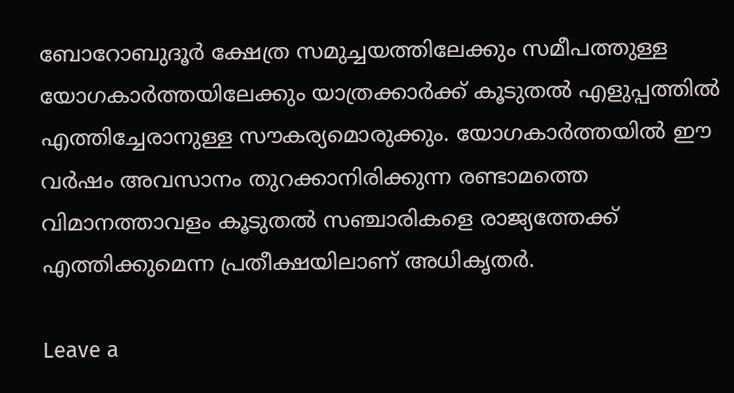ബോറോബുദൂർ ക്ഷേത്ര സമുച്ചയത്തിലേക്കും സമീപത്തുള്ള യോഗകാർത്തയിലേക്കും യാത്രക്കാർക്ക് കൂടുതൽ എളുപ്പത്തിൽ എത്തിച്ചേരാനുള്ള സൗകര്യമൊരുക്കും. യോഗകാർത്തയിൽ ഈ വർഷം അവസാനം തുറക്കാനിരിക്കുന്ന രണ്ടാമത്തെ വിമാനത്താവളം കൂടുതൽ സഞ്ചാരികളെ രാജ്യത്തേക്ക് എത്തിക്കുമെന്ന പ്രതീക്ഷയിലാണ് അധികൃതർ.

Leave a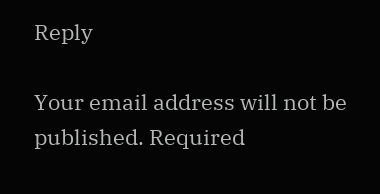Reply

Your email address will not be published. Required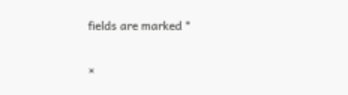fields are marked *

×